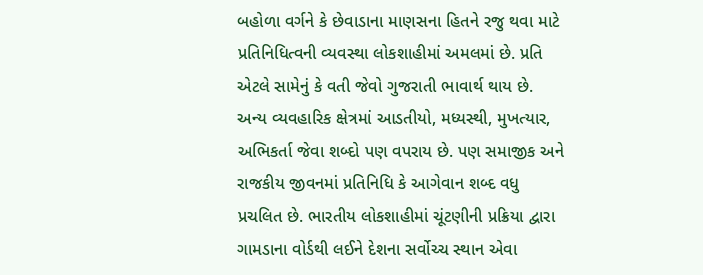બહોળા વર્ગને કે છેવાડાના માણસના હિતને રજુ થવા માટે પ્રતિનિધિત્વની વ્યવસ્થા લોકશાહીમાં અમલમાં છે. પ્રતિ એટલે સામેનું કે વતી જેવો ગુજરાતી ભાવાર્થ થાય છે. અન્ય વ્યવહારિક ક્ષેત્રમાં આડતીયો, મધ્યસ્થી, મુખત્યાર, અભિકર્તા જેવા શબ્દો પણ વપરાય છે. પણ સમાજીક અને રાજકીય જીવનમાં પ્રતિનિધિ કે આગેવાન શબ્દ વધુ પ્રચલિત છે. ભારતીય લોકશાહીમાં ચૂંટણીની પ્રક્રિયા દ્વારા ગામડાના વોર્ડથી લઈને દેશના સર્વોચ્ચ સ્થાન એવા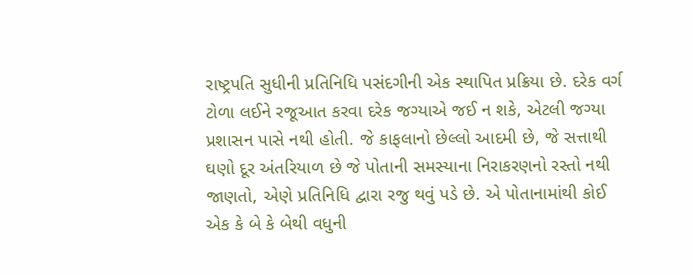રાષ્ટ્રપતિ સુધીની પ્રતિનિધિ પસંદગીની એક સ્થાપિત પ્રક્રિયા છે. દરેક વર્ગ ટોળા લઈને રજૂઆત કરવા દરેક જગ્યાએ જઈ ન શકે, એટલી જગ્યા પ્રશાસન પાસે નથી હોતી. જે કાફલાનો છેલ્લો આદમી છે, જે સત્તાથી ઘણો દૂર અંતરિયાળ છે જે પોતાની સમસ્યાના નિરાકરણનો રસ્તો નથી જાણતો, એણે પ્રતિનિધિ દ્વારા રજુ થવું પડે છે. એ પોતાનામાંથી કોઈ એક કે બે કે બેથી વધુની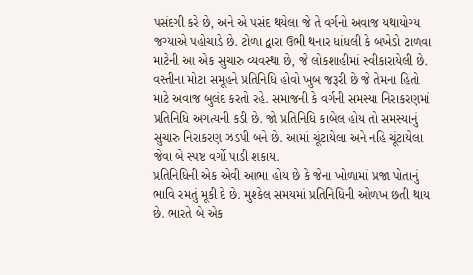પસંદગી કરે છે, અને એ પસંદ થયેલા જે તે વર્ગનો અવાજ યથાયોગ્ય જગ્યાએ પહોચાડે છે. ટોળા દ્વારા ઉભી થનાર ધાંધલી કે બખેડો ટાળવા માટેની આ એક સુચારુ વ્યવસ્થા છે, જે લોકશાહીમાં સ્વીકારાયેલી છે. વસ્તીના મોટા સમૂહને પ્રતિનિધિ હોવો ખુબ જરૂરી છે જે તેમના હિતો માટે અવાજ બુલંદ કરતો રહે. સમાજની કે વર્ગની સમસ્યા નિરાકરણમાં પ્રતિનિધિ અગત્યની કડી છે. જો પ્રતિનિધિ કાબેલ હોય તો સમસ્યાનું સુચારુ નિરાકરણ ઝડપી બને છે. આમાં ચૂંટાયેલા અને નહિ ચૂંટાયેલા જેવા બે સ્પષ્ટ વર્ગો પાડી શકાય.
પ્રતિનિધિની એક એવી આભા હોય છે કે જેના ખોળામાં પ્રજા પોતાનું ભાવિ રમતું મૂકી દે છે. મુશ્કેલ સમયમાં પ્રતિનિધિની ઓળખ છતી થાય છે. ભારતે બે એક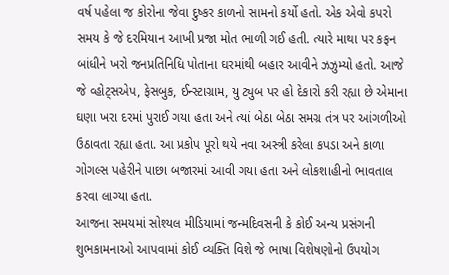વર્ષ પહેલા જ કોરોના જેવા દુષ્કર કાળનો સામનો કર્યો હતો. એક એવો કપરો સમય કે જે દરમિયાન આખી પ્રજા મોત ભાળી ગઈ હતી. ત્યારે માથા પર કફન બાંધીને ખરો જનપ્રતિનિધિ પોતાના ઘરમાંથી બહાર આવીને ઝઝુમ્યો હતો. આજે જે વ્હોટ્‌સએપ, ફેસબુક, ઈન્સ્ટાગ્રામ, યુ ટ્યુબ પર હો દેકારો કરી રહ્યા છે એમાના ઘણા ખરા દરમાં પુરાઈ ગયા હતા અને ત્યાં બેઠા બેઠા સમગ્ર તંત્ર પર આંગળીઓ ઉઠાવતા રહ્યા હતા. આ પ્રકોપ પૂરો થયે નવા અસ્ત્રી કરેલા કપડા અને કાળા ગોગલ્સ પહેરીને પાછા બજારમાં આવી ગયા હતા અને લોકશાહીનો ભાવતાલ કરવા લાગ્યા હતા.
આજના સમયમાં સોશ્યલ મીડિયામાં જન્મદિવસની કે કોઈ અન્ય પ્રસંગની શુભકામનાઓ આપવામાં કોઈ વ્યક્તિ વિશે જે ભાષા વિશેષણોનો ઉપયોગ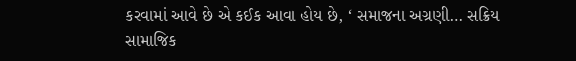કરવામાં આવે છે એ કઈક આવા હોય છે, ‘ સમાજના અગ્રણી… સક્રિય સામાજિક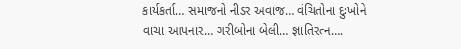કાર્યકર્તા… સમાજનો નીડર અવાજ… વંચિતોના દુઃખોને વાચા આપનાર… ગરીબોના બેલી… જ્ઞાતિરત્ન….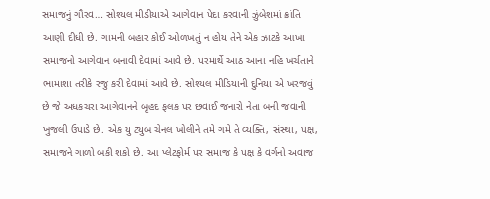સમાજનું ગૌરવ… સોશ્યલ મીડીયાએ આગેવાન પેદા કરવાની ઝુંબેશમાં ક્રાંતિ આણી દીધી છે. ગામની બહાર કોઈ ઓળખતું ન હોય તેને એક ઝાટકે આખા સમાજનો આગેવાન બનાવી દેવામાં આવે છે. પરમાર્થે આઠ આના નહિ ખર્ચતાને ભામાશા તરીકે રજુ કરી દેવામાં આવે છે. સોશ્યલ મીડિયાની દુનિયા એ ખરજવું છે જે અધકચરા આગેવાનને બૃહદ ફલક પર છવાઈ જનારો નેતા બની જવાની ખુજલી ઉપાડે છે. એક યુ ટ્યુબ ચેનલ ખોલીને તમે ગમે તે વ્યક્તિ, સંસ્થા, પક્ષ, સમાજને ગાળો બકી શકો છે. આ પ્લેટફોર્મ પર સમાજ કે પક્ષ કે વર્ગનો અવાજ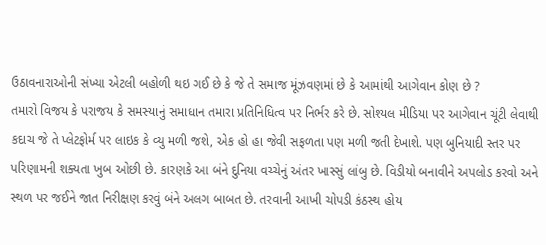ઉઠાવનારાઓની સંખ્યા એટલી બહોળી થઇ ગઈ છે કે જે તે સમાજ મૂંઝવણમાં છે કે આમાંથી આગેવાન કોણ છે ?
તમારો વિજય કે પરાજય કે સમસ્યાનું સમાધાન તમારા પ્રતિનિધિત્વ પર નિર્ભર કરે છે. સોશ્યલ મીડિયા પર આગેવાન ચૂંટી લેવાથી કદાચ જે તે પ્લેટફોર્મ પર લાઇક કે વ્યુ મળી જશે, એક હો હા જેવી સફળતા પણ મળી જતી દેખાશે. પણ બુનિયાદી સ્તર પર પરિણામની શક્યતા ખુબ ઓછી છે. કારણકે આ બંને દુનિયા વચ્ચેનું અંતર ખાસ્સું લાંબુ છે. વિડીયો બનાવીને અપલોડ કરવો અને સ્થળ પર જઈને જાત નિરીક્ષણ કરવું બંને અલગ બાબત છે. તરવાની આખી ચોપડી કંઠસ્થ હોય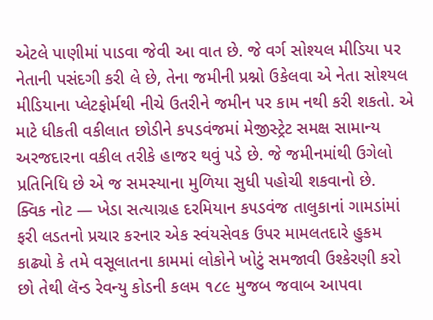એટલે પાણીમાં પાડવા જેવી આ વાત છે. જે વર્ગ સોશ્યલ મીડિયા પર નેતાની પસંદગી કરી લે છે, તેના જમીની પ્રશ્નો ઉકેલવા એ નેતા સોશ્યલ મીડિયાના પ્લેટફોર્મથી નીચે ઉતરીને જમીન પર કામ નથી કરી શકતો. એ માટે ધીકતી વકીલાત છોડીને કપડવંજમાં મેજીસ્ટ્રેટ સમક્ષ સામાન્ય અરજદારના વકીલ તરીકે હાજર થવું પડે છે. જે જમીનમાંથી ઉગેલો પ્રતિનિધિ છે એ જ સમસ્યાના મુળિયા સુધી પહોચી શકવાનો છે.
ક્વિક નોટ — ખેડા સત્યાગ્રહ દરમિયાન ક૫ડવંજ તાલુકાનાં ગામડાંમાં ફરી લડતનો પ્રચાર કરનાર એક સ્વંયસેવક ઉપર મામલતદારે હુકમ કાઢ્યો કે તમે વસૂલાતના કામમાં લોકોને ખોટું સમજાવી ઉશ્કેરણી કરો છો તેથી લૅન્ડ રેવન્યુ કોડની કલમ ૧૮૯ મુજબ જવાબ આપવા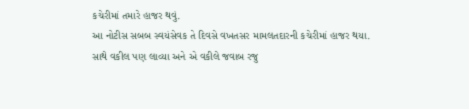કચેરીમાં તમારે હાજર થવું.
આ નોટીસ સબબ સ્વયંસેવક તે દિવસે વખતસર મામલતદારની કચેરીમાં હાજર થયા. સાથે વકીલ પણ લાવ્યા અને એ વકીલે જવાબ રજુ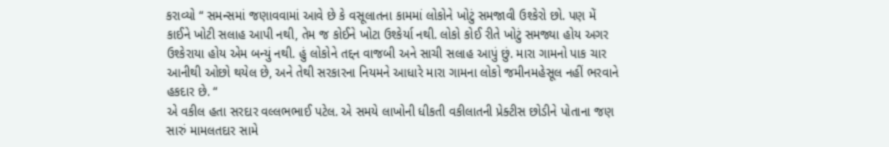કરાવ્યો “ સમન્સમાં જણાવવામાં આવે છે કે વસૂલાતના કામમાં લોકોને ખોટું સમજાવી ઉશ્કેરો છો. પણ મેં કાઈને ખોટી સલાહ આપી નથી, તેમ જ કોઈને ખોટા ઉશ્કેર્યા નથી. લોકો કોઈ રીતે ખોટું સમજ્યા હોય અગર ઉશ્કેરાયા હોય એમ બન્યું નથી. હું લોકોને તદ્દન વાજબી અને સાચી સલાહ આપું છું. મારા ગામનો પાક ચાર આનીથી ઓછો થયેલ છે, અને તેથી સરકારના નિયમને આધારે મારા ગામના લોકો જમીનમહેસૂલ નહીં ભરવાને હકદાર છે. “
એ વકીલ હતા સરદાર વલ્લભભાઈ પટેલ. એ સમયે લાખોની ધીકતી વકીલાતની પ્રેક્ટીસ છોડીને પોતાના જણ સારું મામલતદાર સામે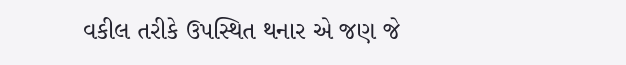વકીલ તરીકે ઉપસ્થિત થનાર એ જણ જે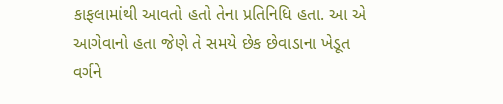કાફલામાંથી આવતો હતો તેના પ્રતિનિધિ હતા. આ એ આગેવાનો હતા જેણે તે સમયે છેક છેવાડાના ખેડૂત વર્ગને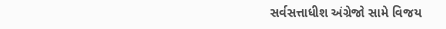સર્વસત્તાધીશ અંગ્રેજો સામે વિજય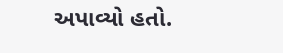અપાવ્યો હતો.